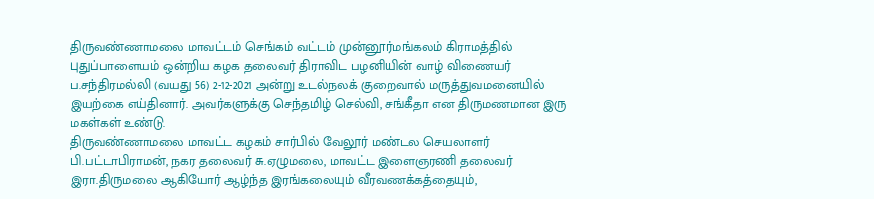திருவண்ணாமலை மாவட்டம் செங்கம் வட்டம் முன்னூர்மங்கலம் கிராமத்தில் புதுப்பாளையம் ஒன்றிய கழக தலைவர் திராவிட பழனியின் வாழ் விணையர் ப.சந்திரமல்லி (வயது 56) 2-12-2021 அன்று உடல்நலக் குறைவால் மருத்துவமனையில் இயற்கை எய்தினார். அவர்களுக்கு செந்தமிழ் செல்வி, சங்கீதா என திருமணமான இரு மகள்கள் உண்டு.
திருவண்ணாமலை மாவட்ட கழகம் சார்பில் வேலூர் மண்டல செயலாளர் பி.பட்டாபிராமன், நகர தலைவர் சு.ஏழுமலை, மாவட்ட இளைஞரணி தலைவர் இரா.திருமலை ஆகியோர் ஆழ்ந்த இரங்கலையும் வீரவணக்கத்தையும்,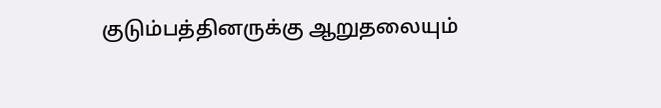குடும்பத்தினருக்கு ஆறுதலையும்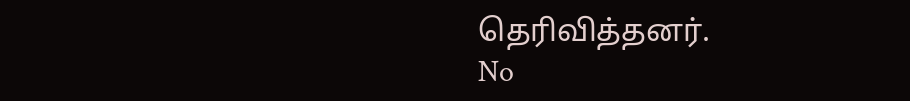தெரிவித்தனர்.
No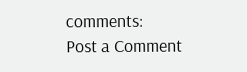comments:
Post a Comment